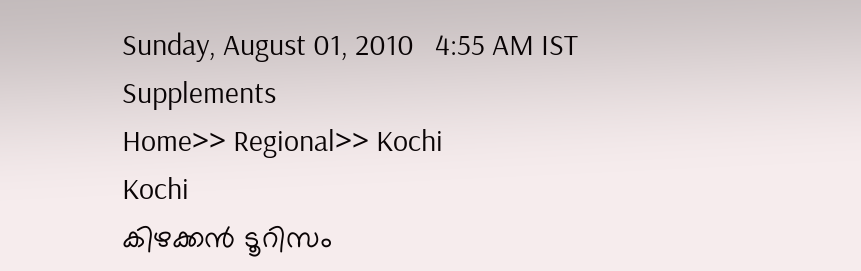Sunday, August 01, 2010   4:55 AM IST
Supplements
Home>> Regional>> Kochi
Kochi
കിഴക്കന്‍ ടൂറിസം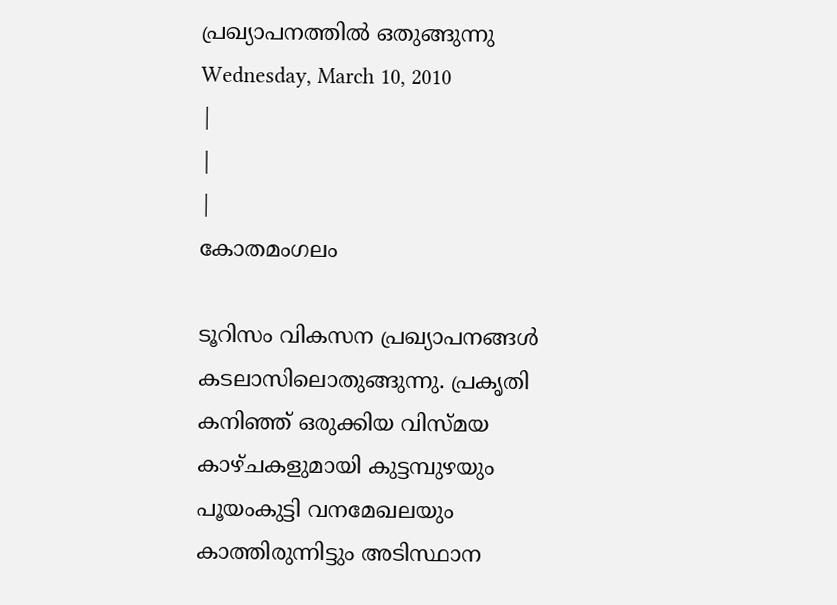പ്രഖ്യാപനത്തില്‍ ഒതുങ്ങുന്നു
Wednesday, March 10, 2010
|
|
|
കോതമംഗലം

ടൂറിസം വികസന പ്രഖ്യാപനങ്ങള്‍ കടലാസിലൊതുങ്ങുന്നു. പ്രകൃതി കനിഞ്ഞ് ഒരുക്കിയ വിസ്മയ കാഴ്ചകളുമായി കുട്ടമ്പുഴയും പൂയംകുട്ടി വനമേഖലയും കാത്തിരുന്നിട്ടും അടിസ്ഥാന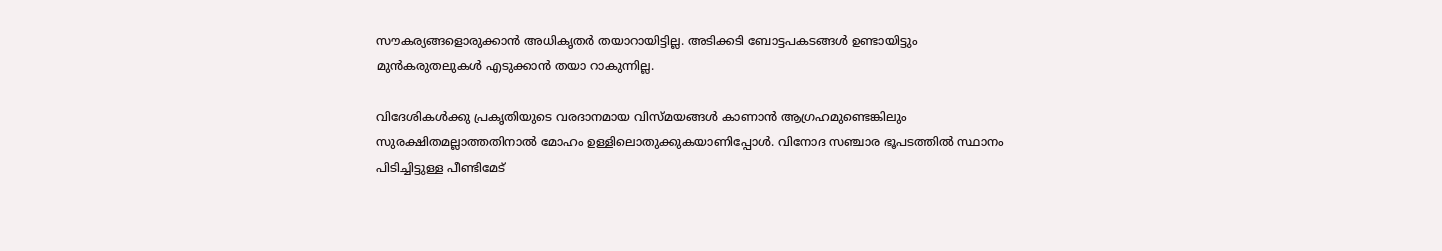സൗകര്യങ്ങളൊരുക്കാന്‍ അധികൃതര്‍ തയാറായിട്ടില്ല. അടിക്കടി ബോട്ടപകടങ്ങള്‍ ഉണ്ടായിട്ടും മുന്‍കരുതലുകള്‍ എടുക്കാന്‍ തയാ റാകുന്നില്ല.

വിദേശികള്‍ക്കു പ്രകൃതിയുടെ വരദാനമായ വിസ്മയങ്ങള്‍ കാണാന്‍ ആഗ്രഹമുണ്ടെങ്കിലും സുരക്ഷിതമല്ലാത്തതിനാല്‍ മോഹം ഉള്ളിലൊതുക്കുകയാണിപ്പോള്‍. വിനോദ സഞ്ചാര ഭൂപടത്തില്‍ സ്ഥാനം പിടിച്ചിട്ടുള്ള പീണ്ടിമേട്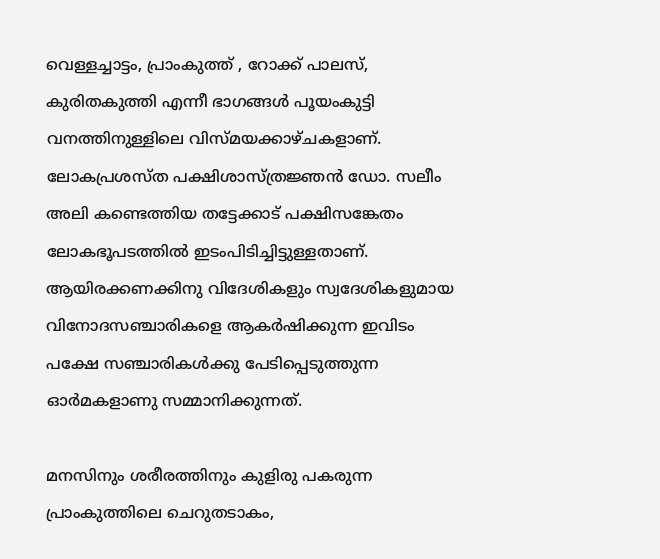വെള്ളച്ചാട്ടം, പ്രാംകുത്ത് , റോക്ക് പാലസ്, കുരിതകുത്തി എന്നീ ഭാഗങ്ങള്‍ പൂയംകുട്ടി വനത്തിനുള്ളിലെ വിസ്മയക്കാഴ്ചകളാണ്. ലോകപ്രശസ്ത പക്ഷിശാസ്ത്രജ്ഞന്‍ ഡോ. സലീം അലി കണ്ടെത്തിയ തട്ടേക്കാട് പക്ഷിസങ്കേതം ലോകഭൂപടത്തില്‍ ഇടംപിടിച്ചിട്ടുള്ളതാണ്. ആയിരക്കണക്കിനു വിദേശികളും സ്വദേശികളുമായ വിനോദസഞ്ചാരികളെ ആകര്‍ഷിക്കുന്ന ഇവിടം പക്ഷേ സഞ്ചാരികള്‍ക്കു പേടിപ്പെടുത്തുന്ന ഓര്‍മകളാണു സമ്മാനിക്കുന്നത്.

മനസിനും ശരീരത്തിനും കുളിരു പകരുന്ന പ്രാംകുത്തിലെ ചെറുതടാകം,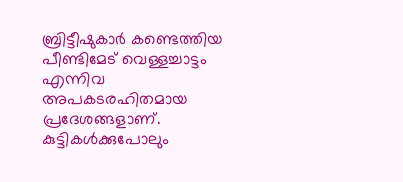ബ്രിട്ടീഷുകാര്‍ കണ്ടെത്തിയ പീണ്ടിമേട് വെള്ളച്ചാട്ടം എന്നിവ അപകടരഹിതമായ പ്രദേശങ്ങളാണ്. കുട്ടികള്‍ക്കുപോലും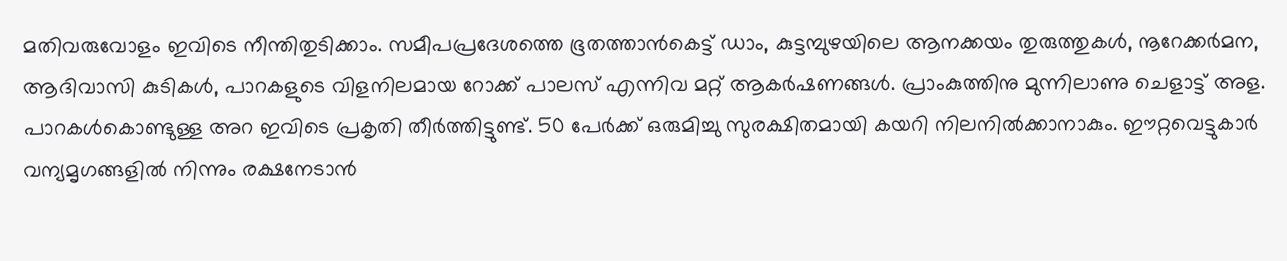മതിവരുവോളം ഇവിടെ നീന്തിതുടിക്കാം. സമീപപ്രദേശത്തെ ഭൂതത്താന്‍കെട്ട് ഡാം, കുട്ടമ്പുഴയിലെ ആനക്കയം തുരുത്തുകള്‍, നൂറേക്കര്‍മന, ആദിവാസി കുടികള്‍, പാറകളുടെ വിളനിലമായ റോക്ക് പാലസ് എന്നിവ മറ്റ് ആകര്‍ഷണങ്ങള്‍. പ്രാംകുത്തിനു മുന്നിലാണു ചെളാട്ട് അള. പാറകള്‍കൊണ്ടുള്ള അറ ഇവിടെ പ്രകൃതി തീര്‍ത്തിട്ടുണ്ട്. 50 പേര്‍ക്ക് ഒരുമിച്ചു സുരക്ഷിതമായി കയറി നിലനില്‍ക്കാനാകും. ഈറ്റവെട്ടുകാര്‍ വന്യമൃഗങ്ങളില്‍ നിന്നും രക്ഷനേടാന്‍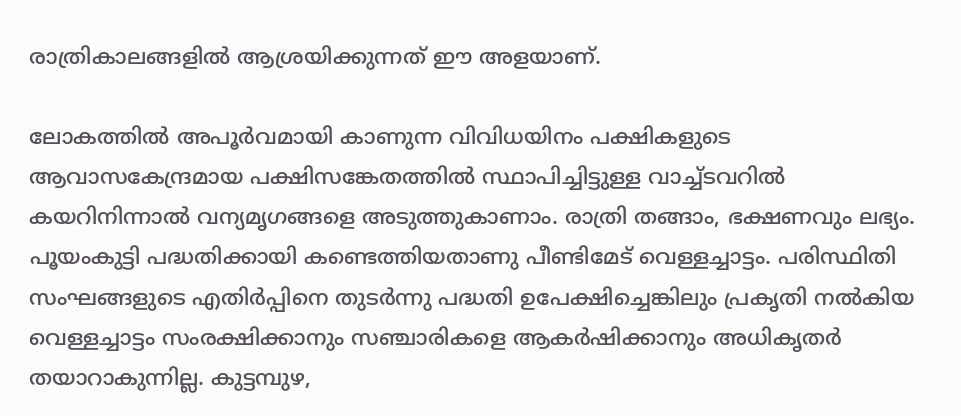രാത്രികാലങ്ങളില്‍ ആശ്രയിക്കുന്നത് ഈ അളയാണ്.

ലോകത്തില്‍ അപൂര്‍വമായി കാണുന്ന വിവിധയിനം പക്ഷികളുടെ ആവാസകേന്ദ്രമായ പക്ഷിസങ്കേതത്തില്‍ സ്ഥാപിച്ചിട്ടുള്ള വാച്ച്ടവറില്‍ കയറിനിന്നാല്‍ വന്യമൃഗങ്ങളെ അടുത്തുകാണാം. രാത്രി തങ്ങാം, ഭക്ഷണവും ലഭ്യം. പൂയംകുട്ടി പദ്ധതിക്കായി കണ്ടെത്തിയതാണു പീണ്ടിമേട് വെള്ളച്ചാട്ടം. പരിസ്ഥിതി സംഘങ്ങളുടെ എതിര്‍പ്പിനെ തുടര്‍ന്നു പദ്ധതി ഉപേക്ഷിച്ചെങ്കിലും പ്രകൃതി നല്‍കിയ വെള്ളച്ചാട്ടം സംരക്ഷിക്കാനും സഞ്ചാരികളെ ആകര്‍ഷിക്കാനും അധികൃതര്‍ തയാറാകുന്നില്ല. കുട്ടമ്പുഴ,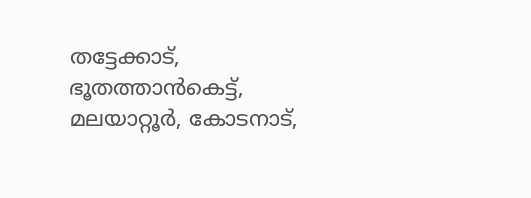തട്ടേക്കാട്, ഭൂതത്താന്‍കെട്ട്, മലയാറ്റൂര്‍, കോടനാട്,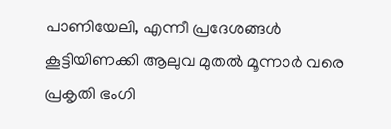പാണിയേലി, എന്നീ പ്രദേശങ്ങള്‍ കൂട്ടിയിണക്കി ആലുവ മുതല്‍ മൂന്നാര്‍ വരെ പ്രകൃതി ഭംഗി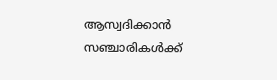ആസ്വദിക്കാന്‍ സഞ്ചാരികള്‍ക്ക്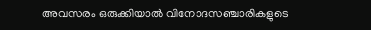അവസരം ഒരുക്കിയാല്‍ വിനോദസഞ്ചാരികളുടെ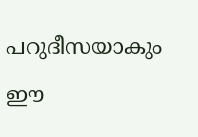പറുദീസയാകും ഈ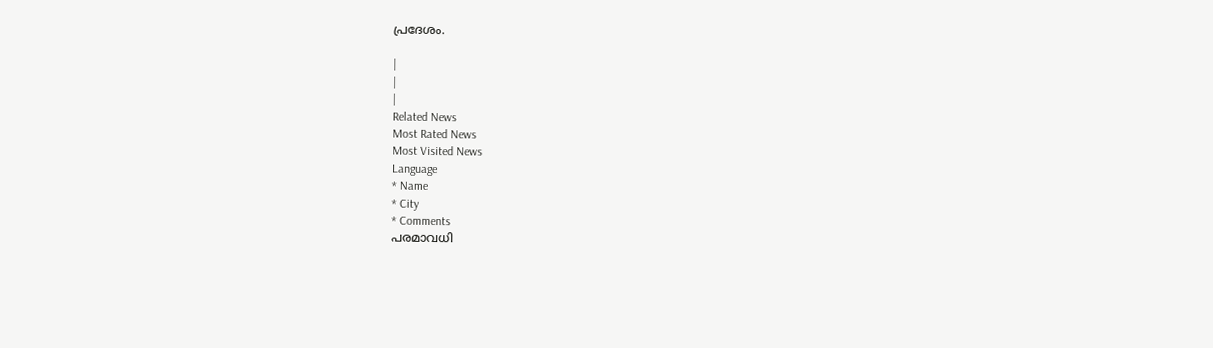പ്രദേശം.

|
|
|
Related News
Most Rated News
Most Visited News
Language
* Name
* City
* Comments
പരമാവധി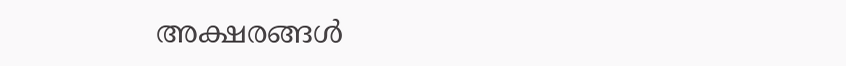അക്ഷരങ്ങള്‍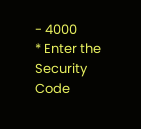- 4000
* Enter the Security Code